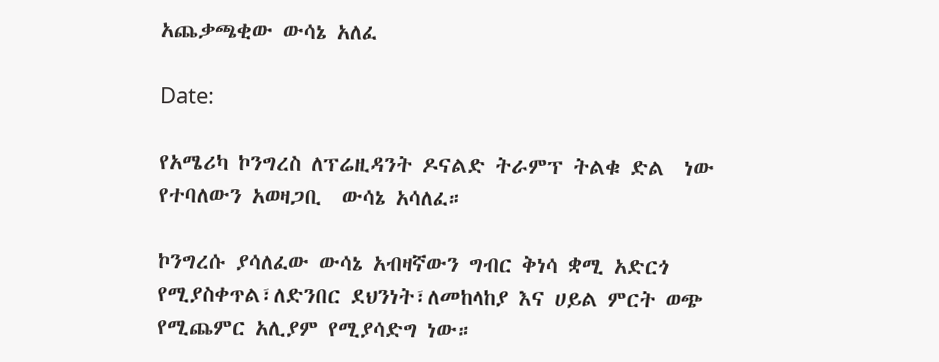አጨቃጫቂው ውሳኔ አለፈ

Date:

የአሜሪካ ኮንግረስ ለፕሬዚዳንት ዶናልድ ትራምፕ ትልቁ ድል  ነው የተባለውን አወዛጋቢ  ውሳኔ አሳለፈ።

ኮንግረሱ ያሳለፈው ውሳኔ አብዛኛውን ግብር ቅነሳ ቋሚ አድርጎ የሚያስቀጥል፣ለድንበር ደህንነት፣ለመከላከያ እና ሀይል ምርት ወጭ የሚጨምር አሊያም የሚያሳድግ ነው።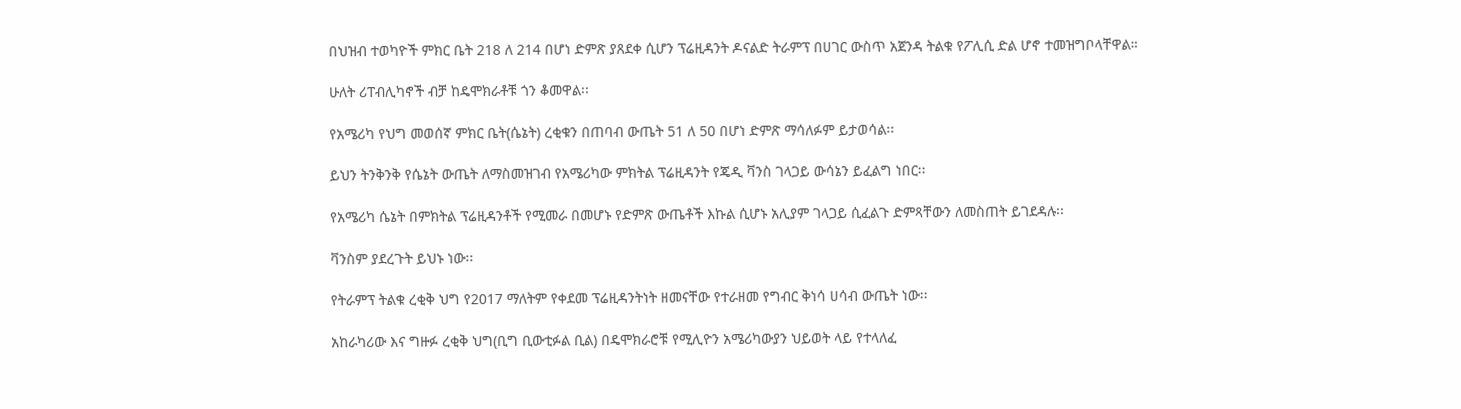በህዝብ ተወካዮች ምክር ቤት 218 ለ 214 በሆነ ድምጽ ያጸደቀ ሲሆን ፕሬዚዳንት ዶናልድ ትራምፕ በሀገር ውስጥ አጀንዳ ትልቁ የፖሊሲ ድል ሆኖ ተመዝግቦላቸዋል።

ሁለት ሪፐብሊካኖች ብቻ ከዴሞክራቶቹ ጎን ቆመዋል፡፡

የአሜሪካ የህግ መወሰኛ ምክር ቤት(ሴኔት) ረቂቁን በጠባብ ውጤት 51 ለ 50 በሆነ ድምጽ ማሳለፉም ይታወሳል፡፡

ይህን ትንቅንቅ የሴኔት ውጤት ለማስመዝገብ የአሜሪካው ምክትል ፕሬዚዳንት የጄዲ ቫንስ ገላጋይ ውሳኔን ይፈልግ ነበር፡፡

የአሜሪካ ሴኔት በምክትል ፕሬዚዳንቶች የሚመራ በመሆኑ የድምጽ ውጤቶች እኩል ሲሆኑ አሊያም ገላጋይ ሲፈልጉ ድምጻቸውን ለመስጠት ይገደዳሉ፡፡

ቫንስም ያደረጉት ይህኑ ነው፡፡

የትራምፕ ትልቁ ረቂቅ ህግ የ2017 ማለትም የቀደመ ፕሬዚዳንትነት ዘመናቸው የተራዘመ የግብር ቅነሳ ሀሳብ ውጤት ነው፡፡

አከራካሪው እና ግዙፉ ረቂቅ ህግ(ቢግ ቢውቲፉል ቢል) በዴሞክራሮቹ የሚሊዮን አሜሪካውያን ህይወት ላይ የተላለፈ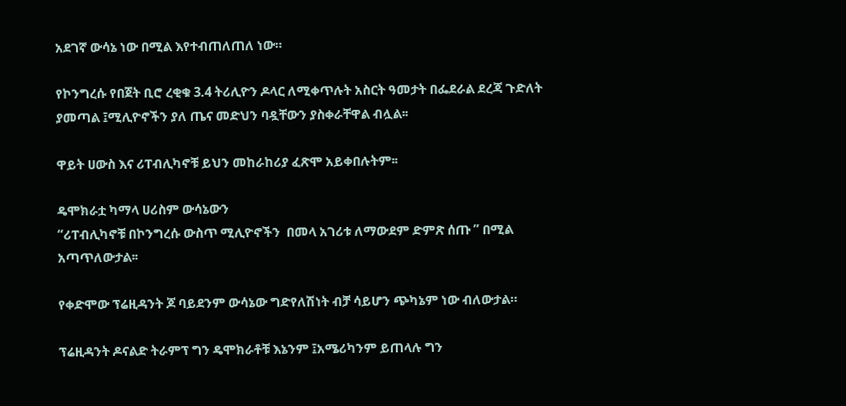አደገኛ ውሳኔ ነው በሚል እየተብጠለጠለ ነው።

የኮንግረሱ የበጀት ቢሮ ረቂቁ 3.4 ትሪሊዮን ዶላር ለሚቀጥሉት አስርት ዓመታት በፌደራል ደረጃ ጉድለት ያመጣል ፤ሚሊዮኖችን ያለ ጤና መድህን ባዷቸውን ያስቀራቸዋል ብሏል፡፡

ዋይት ሀውስ እና ሪፐብሊካኖቹ ይህን መከራከሪያ ፈጽሞ አይቀበሉትም፡፡

ዴሞክራቷ ካማላ ሀሪስም ውሳኔውን
“ሪፐብሊካኖቹ በኮንግረሱ ውስጥ ሚሊዮኖችን  በመላ አገሪቱ ለማውደም ድምጽ ሰጡ ” በሚል አጣጥለውታል፡፡

የቀድሞው ፕሬዚዳንት ጆ ባይደንም ውሳኔው ግድየለሽነት ብቻ ሳይሆን ጭካኔም ነው ብለውታል።

ፕሬዚዳንት ዶናልድ ትራምፕ ግን ዴሞክራቶቹ እኔንም ፤አሜሪካንም ይጠላሉ ግን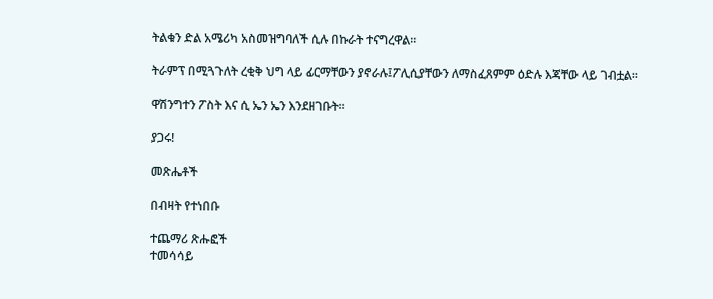ትልቁን ድል አሜሪካ አስመዝግባለች ሲሉ በኩራት ተናግረዋል፡፡

ትራምፕ በሚጓጉለት ረቂቅ ህግ ላይ ፊርማቸውን ያኖራሉ፤ፖሊሲያቸውን ለማስፈጸምም ዕድሉ እጃቸው ላይ ገብቷል፡፡

ዋሽንግተን ፖስት እና ሲ ኤን ኤን እንደዘገቡት።

ያጋሩ!

መጽሔቶች

በብዛት የተነበቡ

ተጨማሪ ጽሑፎች
ተመሳሳይ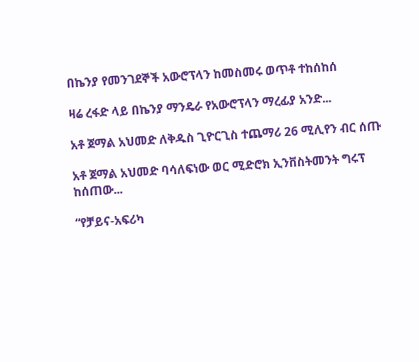በኬንያ የመንገደኞች አውሮፕላን ከመስመሩ ወጥቶ ተከሰከሰ

ዛሬ ረፋድ ላይ በኬንያ ማንዴራ የአውሮፕላን ማረፊያ አንድ...

አቶ ጀማል አህመድ ለቅዱስ ጊዮርጊስ ተጨማሪ 26 ሚሊየን ብር ሰጡ

አቶ ጀማል አህመድ ባሳለፍነው ወር ሚድሮክ ኢንቨስትመንት ግሩፕ  ከሰጠው...

“የቻይና-አፍሪካ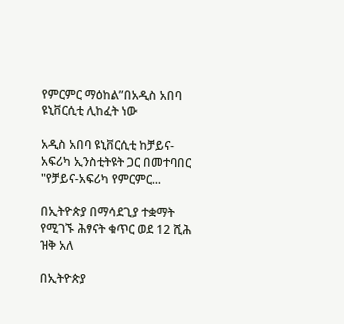የምርምር ማዕከል”በአዲስ አበባ ዩኒቨርሲቲ ሊከፈት ነው

አዲስ አበባ ዩኒቨርሲቲ ከቻይና-አፍሪካ ኢንስቲትዩት ጋር በመተባበር "የቻይና-አፍሪካ የምርምር...

በኢትዮጵያ በማሳደጊያ ተቋማት የሚገኙ ሕፃናት ቁጥር ወደ 12 ሺሕ ዝቅ አለ

በኢትዮጵያ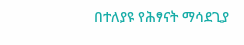በተለያዩ የሕፃናት ማሳደጊያ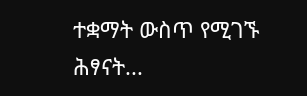ተቋማት ውስጥ የሚገኙ ሕፃናት...